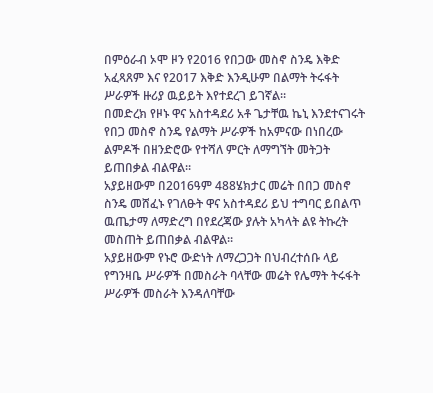በምዕራብ ኦሞ ዞን የ2016 የበጋው መስኖ ስንዴ እቅድ አፈጻጸም እና የ2017 እቅድ እንዲሁም በልማት ትሩፋት ሥራዎች ዙሪያ ዉይይት እየተደረገ ይገኛል።
በመድረክ የዞኑ ዋና አስተዳደሪ አቶ ጌታቸዉ ኬኒ እንደተናገሩት የበጋ መስኖ ስንዴ የልማት ሥራዎች ከአምናው በነበረው ልምዶች በዘንድሮው የተሻለ ምርት ለማግኘት መትጋት ይጠበቃል ብልዋል።
አያይዘውም በ2016ዓም 488ሄክታር መሬት በበጋ መስኖ ስንዴ መሸፈኑ የገለፁት ዋና አስተዳደሪ ይህ ተግባር ይበልጥ ዉጤታማ ለማድረግ በየደረጃው ያሉት አካላት ልዩ ትኩረት መስጠት ይጠበቃል ብልዋል።
አያይዘውም የኑሮ ውድነት ለማረጋጋት በህብረተሰቡ ላይ የግንዛቤ ሥራዎች በመስራት ባላቸው መሬት የሌማት ትሩፋት ሥራዎች መስራት እንዳለባቸው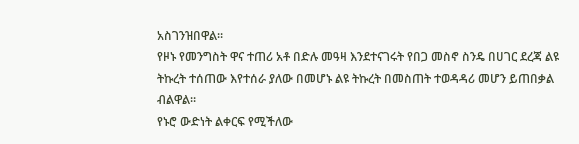አስገንዝበዋል።
የዞኑ የመንግስት ዋና ተጠሪ አቶ በድሉ መዓዛ እንደተናገሩት የበጋ መስኖ ስንዴ በሀገር ደረጃ ልዩ ትኩረት ተሰጠው እየተሰራ ያለው በመሆኑ ልዩ ትኩረት በመስጠት ተወዳዳሪ መሆን ይጠበቃል ብልዋል።
የኑሮ ውድነት ልቀርፍ የሚችለው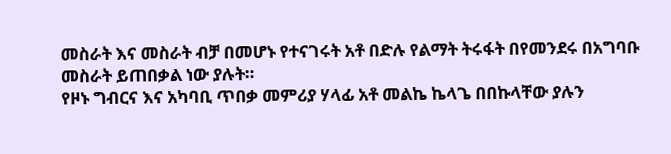መስራት እና መስራት ብቻ በመሆኑ የተናገሩት አቶ በድሉ የልማት ትሩፋት በየመንደሩ በአግባቡ መስራት ይጠበቃል ነው ያሉት።
የዞኑ ግብርና እና አካባቢ ጥበቃ መምሪያ ሃላፊ አቶ መልኬ ኬላጌ በበኩላቸው ያሉን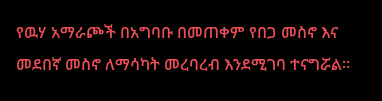የዉሃ አማራጮች በአግባቡ በመጠቀም የበጋ መስኖ እና መደበኛ መስኖ ለማሳካት መረባረብ እንደሚገባ ተናግሯል።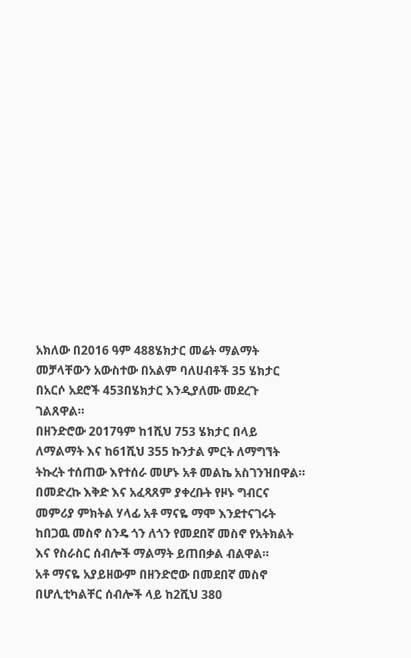አክለው በ2016 ዓም 488ሄክታር መሬት ማልማት መቻላቸውን አውስተው በአልም ባለሀብቶች 35 ሄክታር በአርሶ አደሮች 453በሄክታር እንዲያለሙ መደረጉ ገልጸዋል።
በዘንድሮው 2017ዓም ከ1ሺህ 753 ሄክታር በላይ ለማልማት እና ከ61ሺህ 355 ኩንታል ምርት ለማግኘት ትኩረት ተሰጠው እየተሰራ መሆኑ አቶ መልኬ አስገንዝበዋል።
በመድረኩ እቅድ እና አፈጻጸም ያቀረቡት የዞኑ ግብርና መምሪያ ምክትል ሃላፊ አቶ ማናዬ ማሞ እንደተናገሩት ከበጋዉ መስኖ ስንዴ ጎን ለጎን የመደበኛ መስኖ የአትክልት እና የስራስር ሰብሎች ማልማት ይጠበቃል ብልዋል።
አቶ ማናዬ አያይዘውም በዘንድሮው በመደበኛ መስኖ በሆሊቲካልቸር ሰብሎች ላይ ከ2ሺህ 380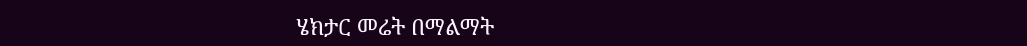ሄክታር መሬት በማልማት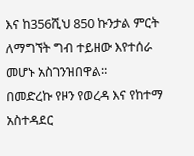እና ከ356ሺህ 850 ኩንታል ምርት ለማግኘት ግብ ተይዘው እየተሰራ መሆኑ አስገንዝበዋል።
በመድረኩ የዞን የወረዳ እና የከተማ አስተዳደር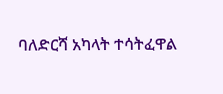ባለድርሻ አካላት ተሳትፈዋል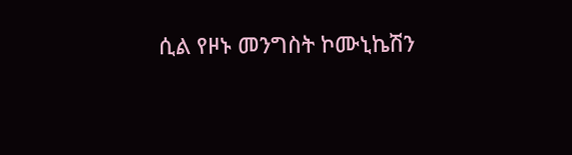ሲል የዞኑ መንግስት ኮሙኒኬሽን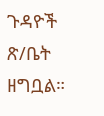ጉዳዮች ጽ/ቤት ዘግቧል።